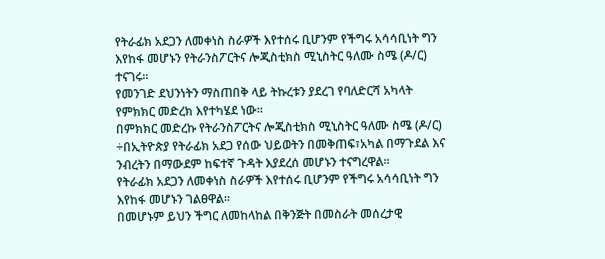የትራፊክ አደጋን ለመቀነስ ስራዎች እየተሰሩ ቢሆንም የችግሩ አሳሳቢነት ግን እየከፋ መሆኑን የትራንስፖርትና ሎጂስቲክስ ሚኒስትር ዓለሙ ስሜ (ዶ/ር) ተናገሩ፡፡
የመንገድ ደህንነትን ማስጠበቅ ላይ ትኩረቱን ያደረገ የባለድርሻ አካላት የምክክር መድረክ እየተካሄደ ነው።
በምክክር መድረኩ የትራንስፖርትና ሎጂስቲክስ ሚኒስትር ዓለሙ ስሜ (ዶ/ር) ÷በኢትዮጵያ የትራፊክ አደጋ የሰው ህይወትን በመቅጠፍ፣አካል በማጉደል እና ንብረትን በማውደም ከፍተኛ ጉዳት እያደረሰ መሆኑን ተናግረዋል።
የትራፊክ አደጋን ለመቀነስ ስራዎች እየተሰሩ ቢሆንም የችግሩ አሳሳቢነት ግን እየከፋ መሆኑን ገልፀዋል።
በመሆኑም ይህን ችግር ለመከላከል በቅንጅት በመስራት መሰረታዊ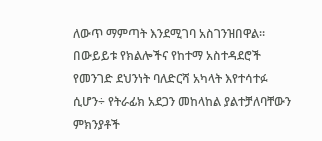ለውጥ ማምጣት እንደሚገባ አስገንዝበዋል።
በውይይቱ የክልሎችና የከተማ አስተዳደሮች የመንገድ ደህንነት ባለድርሻ አካላት እየተሳተፉ ሲሆን÷ የትራፊክ አደጋን መከላከል ያልተቻለባቸውን ምክንያቶች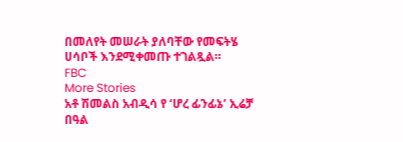በመለየት መሠራት ያለባቸው የመፍትሄ ሀሳቦች እንደሚቀመጡ ተገልጿል።
FBC
More Stories
አቶ ሽመልስ አብዲሳ የ ‘ሆረ ፊንፊኔ’ ኢሬቻ በዓል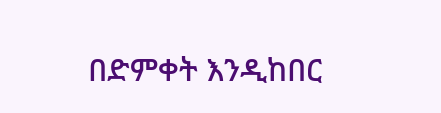በድምቀት እንዲከበር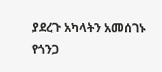ያደረጉ አካላትን አመሰገኑ
የጎንጋ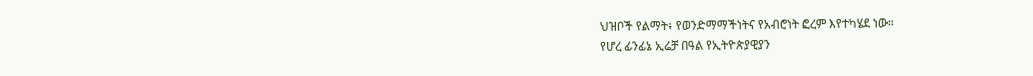ህዝቦች የልማት፥ የወንድማማችነትና የአብሮነት ፎረም እየተካሄደ ነው።
የሆረ ፊንፊኔ ኢሬቻ በዓል የኢትዮጵያዊያን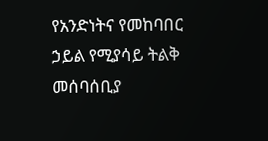የአንድነትና የመከባበር ኃይል የሚያሳይ ትልቅ መሰባሰቢያ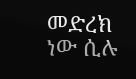መድረክ ነው ሲሉ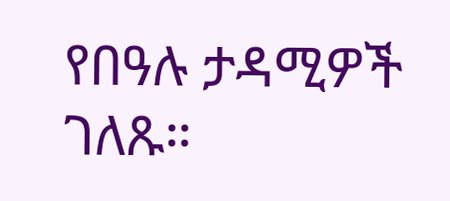የበዓሉ ታዳሚዎች ገለጹ።